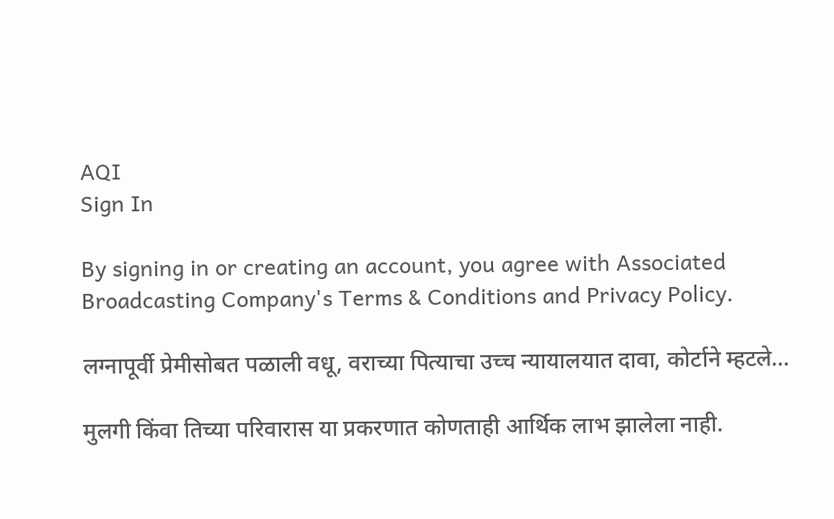AQI
Sign In

By signing in or creating an account, you agree with Associated Broadcasting Company's Terms & Conditions and Privacy Policy.

लग्नापूर्वी प्रेमीसोबत पळाली वधू, वराच्या पित्याचा उच्च न्यायालयात दावा, कोर्टाने म्हटले…

मुलगी किंवा तिच्या परिवारास या प्रकरणात कोणताही आर्थिक लाभ झालेला नाही.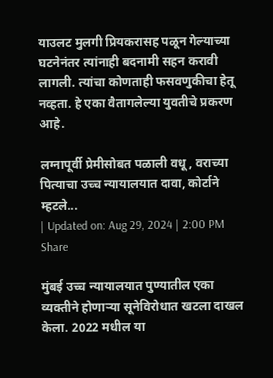याउलट मुलगी प्रियकरासह पळून गेल्याच्या घटनेनंतर त्यांनाही बदनामी सहन करावी लागली. त्यांचा कोणताही फसवणुकीचा हेतू नव्हता. हे एका वैतागलेल्या युवतीचे प्रकरण आहे.

लग्नापूर्वी प्रेमीसोबत पळाली वधू, वराच्या पित्याचा उच्च न्यायालयात दावा, कोर्टाने म्हटले...
| Updated on: Aug 29, 2024 | 2:00 PM
Share

मुंबई उच्च न्यायालयात पुण्यातील एका व्यक्तीने होणाऱ्या सूनेविरोधात खटला दाखल केला. 2022 मधील या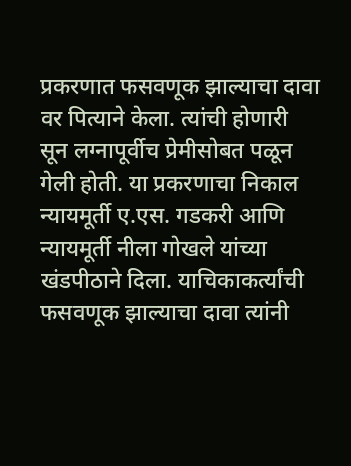प्रकरणात फसवणूक झाल्याचा दावा वर पित्याने केला. त्यांची होणारी सून लग्नापूर्वीच प्रेमीसोबत पळून गेली होती. या प्रकरणाचा निकाल न्यायमूर्ती ए.एस. गडकरी आणि न्यायमूर्ती नीला गोखले यांच्या खंडपीठाने दिला. याचिकाकर्त्यांची फसवणूक झाल्याचा दावा त्यांनी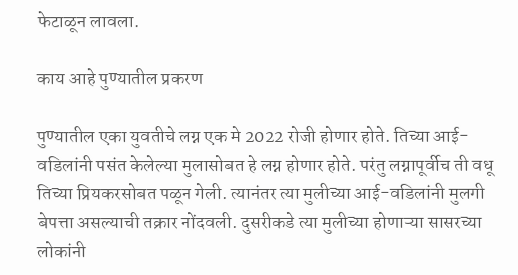फेटाळून लावला.

काय आहे पुण्यातील प्रकरण

पुण्यातील एका युवतीचे लग्न एक मे 2022 रोजी होणार होते. तिच्या आई-वडिलांनी पसंत केलेल्या मुलासोबत हे लग्न होणार होते. परंतु लग्नापूर्वीच ती वधू तिच्या प्रियकरसोबत पळून गेली. त्यानंतर त्या मुलीच्या आई-वडिलांनी मुलगी बेपत्ता असल्याची तक्रार नोंदवली. दुसरीकडे त्या मुलीच्या होणाऱ्या सासरच्या लोकांनी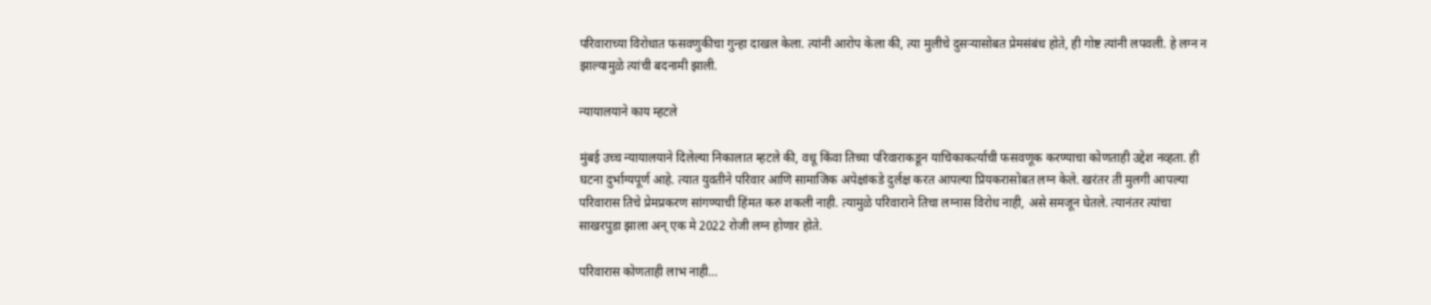परिवाराच्या विरोधात फसवणुकीचा गुन्हा दाखल केला. त्यांनी आरोप केला की, त्या मुलीचे दुसऱ्यासोबत प्रेमसंबंध होते, ही गोष्ट त्यांनी लपवली. हे लग्न न झाल्यामुळे त्यांची बदनामी झाली.

न्यायालयाने काय म्हटले

मुंबई उच्च न्यायालयाने दिलेल्या निकालात म्हटले की, वधू किंवा तिच्या परिवाराकडून याचिकाकर्त्याची फसवणूक करण्याचा कोणताही उद्देश नव्हता. ही घटना दुर्भाग्यपूर्ण आहे. त्यात युवतीने परिवार आणि सामाजिक अपेक्षांकडे दुर्लक्ष करत आपल्या प्रियकरासोबत लग्न केले. खरंतर ती मुलगी आपल्या परिवारास तिचे प्रेमप्रकरण सांगण्याची हिंमत करु शकली नाही. त्यामुळे परिवाराने तिचा लग्नास विरोध नाही, असे समजून घेतले. त्यानंतर त्यांचा साखरपुडा झाला अन् एक मे 2022 रोजी लग्न होणार होते.

परिवारास कोणताही लाभ नाही…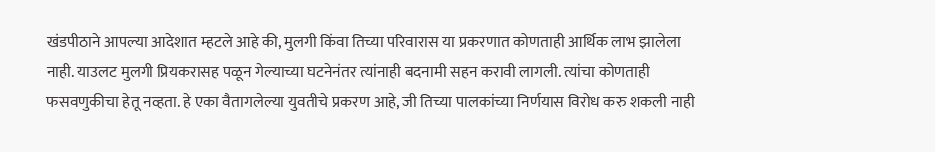खंडपीठाने आपल्या आदेशात म्हटले आहे की, मुलगी किंवा तिच्या परिवारास या प्रकरणात कोणताही आर्थिक लाभ झालेला नाही. याउलट मुलगी प्रियकरासह पळून गेल्याच्या घटनेनंतर त्यांनाही बदनामी सहन करावी लागली. त्यांचा कोणताही फसवणुकीचा हेतू नव्हता. हे एका वैतागलेल्या युवतीचे प्रकरण आहे, जी तिच्या पालकांच्या निर्णयास विरोध करु शकली नाही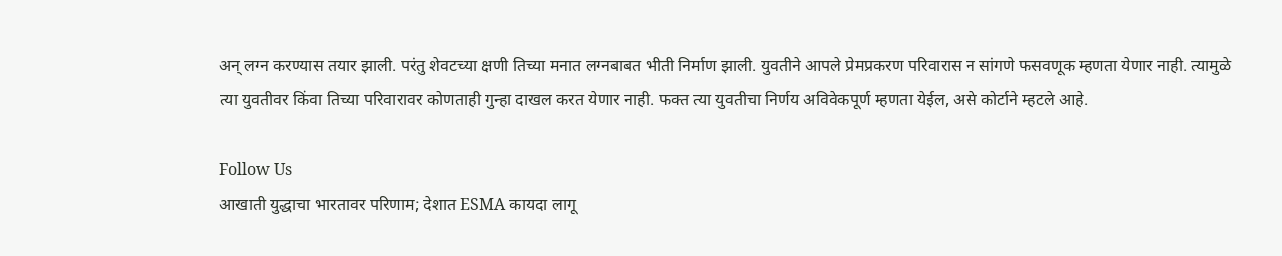अन् लग्न करण्यास तयार झाली. परंतु शेवटच्या क्षणी तिच्या मनात लग्नबाबत भीती निर्माण झाली. युवतीने आपले प्रेमप्रकरण परिवारास न सांगणे फसवणूक म्हणता येणार नाही. त्यामुळे त्या युवतीवर किंवा तिच्या परिवारावर कोणताही गुन्हा दाखल करत येणार नाही. फक्त त्या युवतीचा निर्णय अविवेकपूर्ण म्हणता येईल, असे कोर्टाने म्हटले आहे.

Follow Us
आखाती युद्धाचा भारतावर परिणाम; देशात ESMA कायदा लागू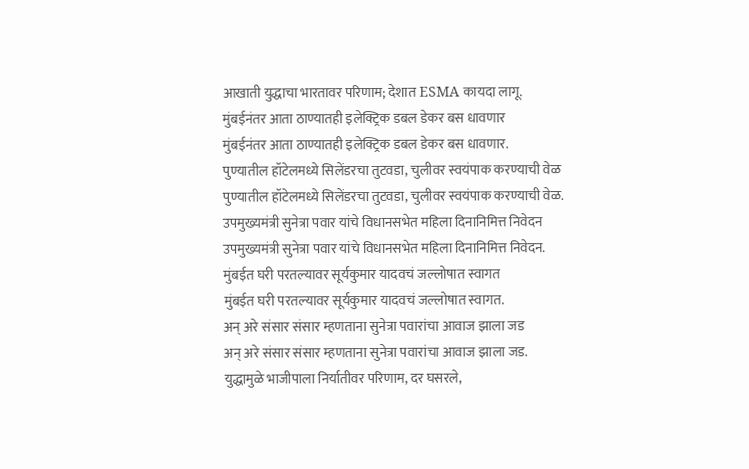आखाती युद्धाचा भारतावर परिणाम; देशात ESMA कायदा लागू.
मुंबईनंतर आता ठाण्यातही इलेक्ट्रिक डबल डेकर बस धावणार
मुंबईनंतर आता ठाण्यातही इलेक्ट्रिक डबल डेकर बस धावणार.
पुण्यातील हॉटेलमध्ये सिलेंडरचा तुटवडा, चुलीवर स्वयंपाक करण्याची वेळ
पुण्यातील हॉटेलमध्ये सिलेंडरचा तुटवडा, चुलीवर स्वयंपाक करण्याची वेळ.
उपमुख्यमंत्री सुनेत्रा पवार यांचे विधानसभेत महिला दिनानिमित्त निवेदन
उपमुख्यमंत्री सुनेत्रा पवार यांचे विधानसभेत महिला दिनानिमित्त निवेदन.
मुंबईत घरी परतल्यावर सूर्यकुमार यादवचं जल्लोषात स्वागत
मुंबईत घरी परतल्यावर सूर्यकुमार यादवचं जल्लोषात स्वागत.
अन् अरे संसार संसार म्हणताना सुनेत्रा पवारांचा आवाज झाला जड
अन् अरे संसार संसार म्हणताना सुनेत्रा पवारांचा आवाज झाला जड.
युद्धामुळे भाजीपाला निर्यातीवर परिणाम, दर घसरले,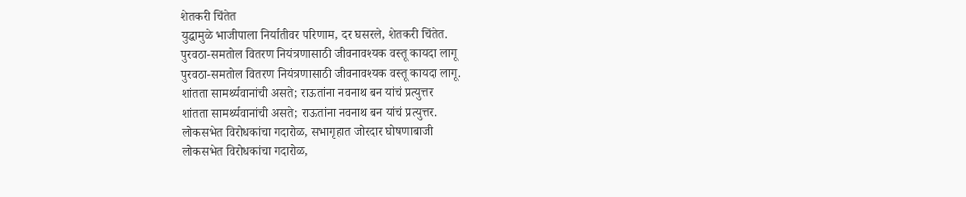शेतकरी चिंतेत
युद्धामुळे भाजीपाला निर्यातीवर परिणाम, दर घसरले, शेतकरी चिंतेत.
पुरवठा-समतोल वितरण नियंत्रणासाठी जीवनावश्यक वस्तू कायदा लागू
पुरवठा-समतोल वितरण नियंत्रणासाठी जीवनावश्यक वस्तू कायदा लागू.
शांतता सामर्थ्यवानांची असते; राऊतांना नवनाथ बन यांचं प्रत्युत्तर
शांतता सामर्थ्यवानांची असते; राऊतांना नवनाथ बन यांचं प्रत्युत्तर.
लोकसभेत विरोधकांचा गदारोळ, सभागृहात जोरदार घोषणाबाजी
लोकसभेत विरोधकांचा गदारोळ,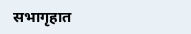सभागृहात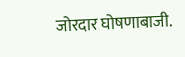जोरदार घोषणाबाजी.